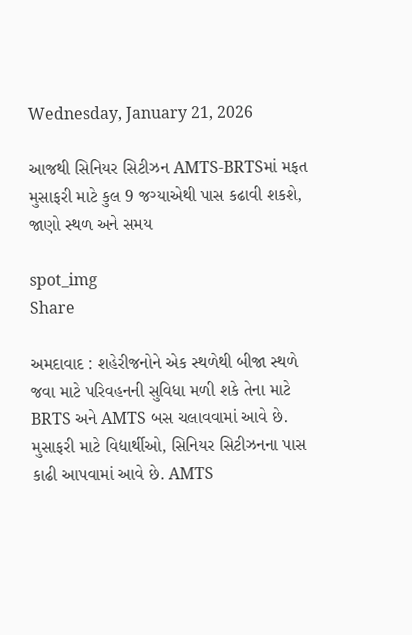Wednesday, January 21, 2026

આજથી સિનિયર સિટીઝન AMTS-BRTSમાં મફત મુસાફરી માટે કુલ 9 જગ્યાએથી પાસ કઢાવી શકશે, જાણો સ્થળ અને સમય

spot_img
Share

અમદાવાદ : શહેરીજનોને એક સ્થળેથી બીજા સ્થળે જવા માટે પરિવહનની સુવિધા મળી શકે તેના માટે BRTS અને AMTS બસ ચલાવવામાં આવે છે. મુસાફરી માટે વિદ્યાર્થીઓ, સિનિયર સિટીઝનના પાસ કાઢી આપવામાં આવે છે. AMTS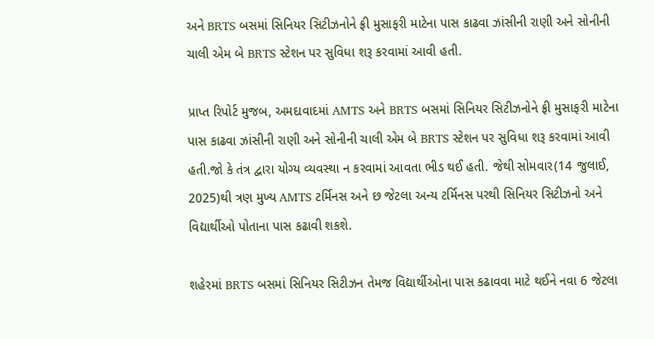અને BRTS બસમાં સિનિયર સિટીઝનોને ફ્રી મુસાફરી માટેના પાસ કાઢવા ઝાંસીની રાણી અને સોનીની ચાલી એમ બે BRTS સ્ટેશન પર સુવિધા શરૂ કરવામાં આવી હતી.

પ્રાપ્ત રિપોર્ટ મુજબ, અમદાવાદમાં AMTS અને BRTS બસમાં સિનિયર સિટીઝનોને ફ્રી મુસાફરી માટેના પાસ કાઢવા ઝાંસીની રાણી અને સોનીની ચાલી એમ બે BRTS સ્ટેશન પર સુવિધા શરૂ કરવામાં આવી હતી.જો કે તંત્ર દ્વારા યોગ્ય વ્યવસ્થા ન કરવામાં આવતા ભીડ થઈ હતી. જેથી સોમવાર(14 જુલાઈ, 2025)થી ત્રણ મુખ્ય AMTS ટર્મિનસ અને છ જેટલા અન્ય ટર્મિનસ પરથી સિનિયર સિટીઝનો અને વિદ્યાર્થીઓ પોતાના પાસ કઢાવી શકશે.

શહેરમાં BRTS બસમાં સિનિયર સિટીઝન તેમજ વિદ્યાર્થીઓના પાસ કઢાવવા માટે થઈને નવા 6 જેટલા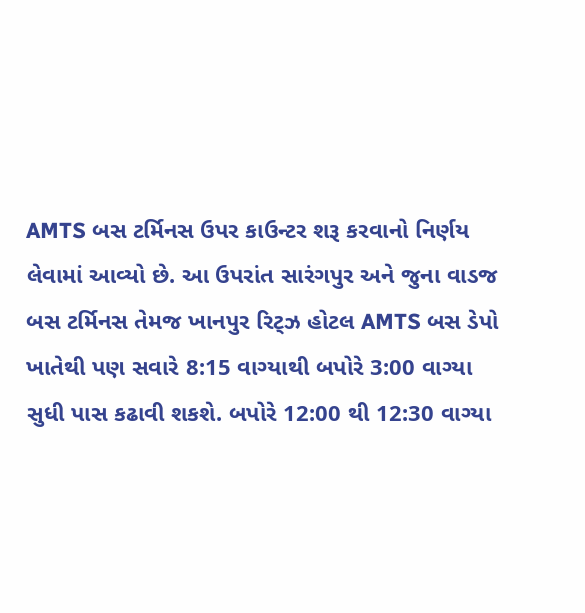AMTS બસ ટર્મિનસ ઉપર કાઉન્ટર શરૂ કરવાનો નિર્ણય લેવામાં આવ્યો છે. આ ઉપરાંત સારંગપુર અને જુના વાડજ બસ ટર્મિનસ તેમજ ખાનપુર રિટ્ઝ હોટલ AMTS બસ ડેપો ખાતેથી પણ સવારે 8:15 વાગ્યાથી બપોરે 3:00 વાગ્યા સુધી પાસ કઢાવી શકશે. બપોરે 12:00 થી 12:30 વાગ્યા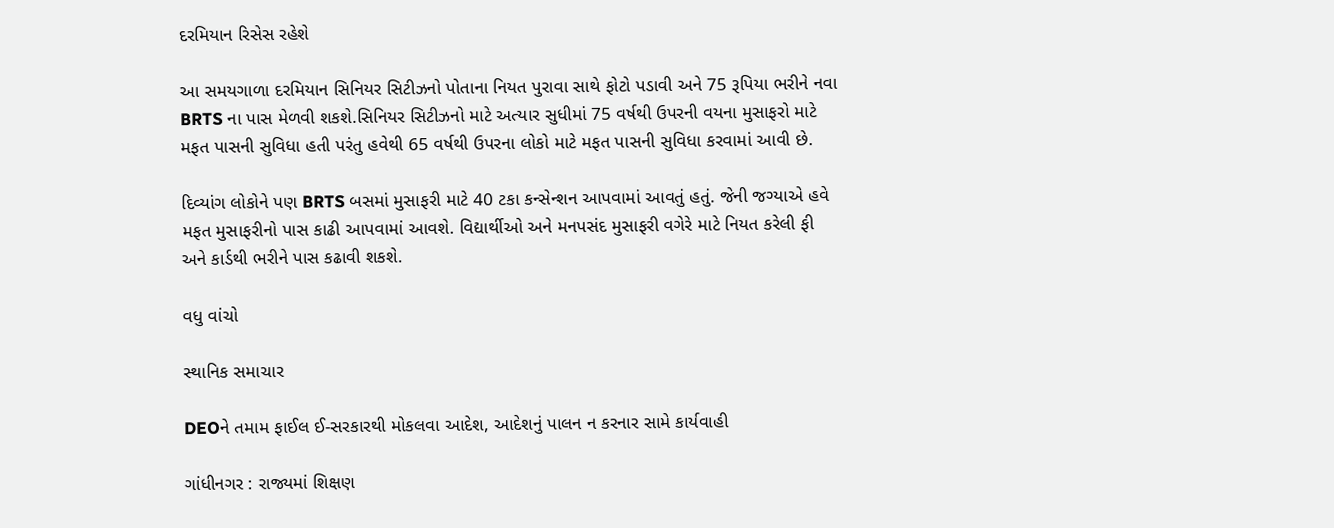દરમિયાન રિસેસ રહેશે

આ સમયગાળા દરમિયાન સિનિયર સિટીઝનો પોતાના નિયત પુરાવા સાથે ફોટો પડાવી અને 75 રૂપિયા ભરીને નવા BRTS ના પાસ મેળવી શકશે.સિનિયર સિટીઝનો માટે અત્યાર સુધીમાં 75 વર્ષથી ઉપરની વયના મુસાફરો માટે મફત પાસની સુવિધા હતી પરંતુ હવેથી 65 વર્ષથી ઉપરના લોકો માટે મફત પાસની સુવિધા કરવામાં આવી છે.

દિવ્યાંગ લોકોને પણ BRTS બસમાં મુસાફરી માટે 40 ટકા કન્સેન્શન આપવામાં આવતું હતું. જેની જગ્યાએ હવે મફત મુસાફરીનો પાસ કાઢી આપવામાં આવશે. વિદ્યાર્થીઓ અને મનપસંદ મુસાફરી વગેરે માટે નિયત કરેલી ફી અને કાર્ડથી ભરીને પાસ કઢાવી શકશે.

વધુ વાંચો

સ્થાનિક સમાચાર

DEOને તમામ ફાઈલ ઈ-સરકારથી મોકલવા આદેશ, આદેશનું પાલન ન કરનાર સામે કાર્યવાહી

ગાંધીનગર : રાજ્યમાં શિક્ષણ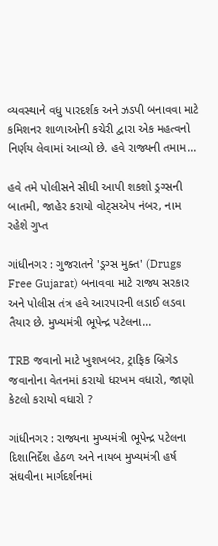વ્યવસ્થાને વધુ પારદર્શક અને ઝડપી બનાવવા માટે કમિશનર શાળાઓની કચેરી દ્વારા એક મહત્વનો નિર્ણય લેવામાં આવ્યો છે. હવે રાજ્યની તમામ...

હવે તમે પોલીસને સીધી આપી શકશો ડ્રગ્સની બાતમી, જાહેર કરાયો વોટ્સએપ નંબર, નામ રહેશે ગુપ્ત

ગાંધીનગર : ગુજરાતને 'ડ્રગ્સ મુક્ત' (Drugs Free Gujarat) બનાવવા માટે રાજ્ય સરકાર અને પોલીસ તંત્ર હવે આરપારની લડાઈ લડવા તૈયાર છે. મુખ્યમંત્રી ભૂપેન્દ્ર પટેલના...

TRB જવાનો માટે ખુશખબર, ટ્રાફિક બ્રિગેડ જવાનોના વેતનમાં કરાયો ધરખમ વધારો, જાણો કેટલો કરાયો વધારો ?

ગાંધીનગર : રાજ્યના મુખ્યમંત્રી ભૂપેન્દ્ર પટેલના દિશાનિર્દેશ હેઠળ અને નાયબ મુખ્યમંત્રી હર્ષ સંઘવીના માર્ગદર્શનમાં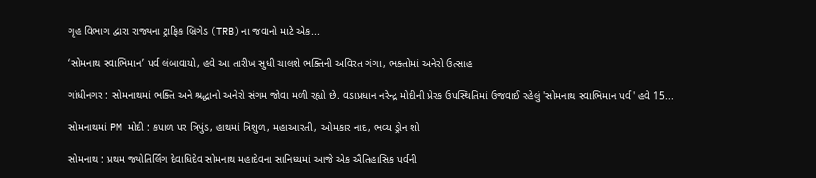ગૃહ વિભાગ દ્વારા રાજ્યના ટ્રાફિક બ્રિગેડ (TRB)ના જવાનો માટે એક...

‘સોમનાથ સ્વાભિમાન’ પર્વ લંબાવાયો, હવે આ તારીખ સુધી ચાલશે ભક્તિની અવિરત ગંગા, ભક્તોમાં અનેરો ઉત્સાહ

ગાંધીનગર : સોમનાથમાં ભક્તિ અને શ્રદ્ધાનો અનેરો સંગમ જોવા મળી રહ્યો છે. વડાપ્રધાન નરેન્દ્ર મોદીની પ્રેરક ઉપસ્થિતિમાં ઉજવાઈ રહેલું 'સોમનાથ સ્વાભિમાન પર્વ' હવે 15...

સોમનાથમાં PM મોદી : કપાળ પર ત્રિપુંડ, હાથમાં ત્રિશુળ, મહાઆરતી, ઓમકાર નાદ, ભવ્ય ડ્રોન શો

સોમનાથ : પ્રથમ જ્યોતિર્લિંગ દેવાધિદેવ સોમનાથ મહાદેવના સાનિધ્યમાં આજે એક ઐતિહાસિક પર્વની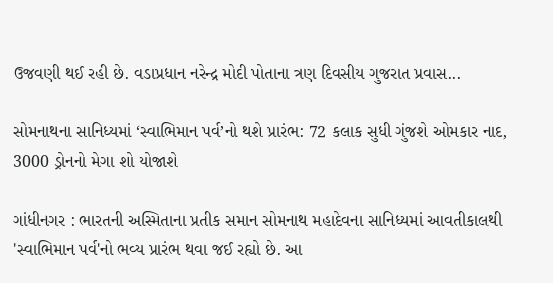ઉજવણી થઈ રહી છે. વડાપ્રધાન નરેન્દ્ર મોદી પોતાના ત્રણ દિવસીય ગુજરાત પ્રવાસ...

સોમનાથના સાનિધ્યમાં ‘સ્વાભિમાન પર્વ’નો થશે પ્રારંભ: 72 કલાક સુધી ગુંજશે ઓમકાર નાદ, 3000 ડ્રોનનો મેગા શો યોજાશે

ગાંધીનગર : ભારતની અસ્મિતાના પ્રતીક સમાન સોમનાથ મહાદેવના સાનિધ્યમાં આવતીકાલથી 'સ્વાભિમાન પર્વ'નો ભવ્ય પ્રારંભ થવા જઈ રહ્યો છે. આ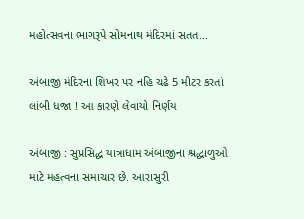મહોત્સવના ભાગરૂપે સોમનાથ મંદિરમાં સતત...

અંબાજી મંદિરના શિખર પર નહિ ચઢે 5 મીટર કરતાં લાંબી ધજા ! આ કારણે લેવાયો નિર્ણય

અંબાજી : સુપ્રસિદ્ધ યાત્રાધામ અંબાજીના શ્રદ્ધાળુઓ માટે મહત્વના સમાચાર છે. આરાસુરી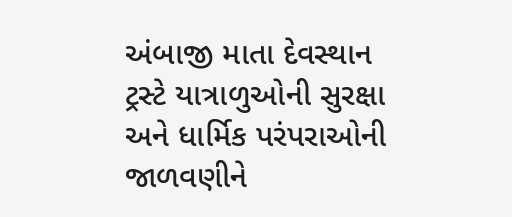અંબાજી માતા દેવસ્થાન ટ્રસ્ટે યાત્રાળુઓની સુરક્ષા અને ધાર્મિક પરંપરાઓની જાળવણીને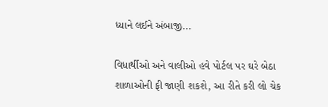ધ્યાને લઈને અંબાજી...

વિધાર્થીઓ અને વાલીઓ હવે પોર્ટલ પર ઘરે બેઠા શાળાઓની ફી જાણી શકશે, આ રીતે કરી લો ચેક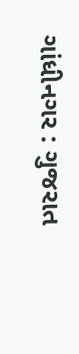ગાંધીનગર : ગુજરાત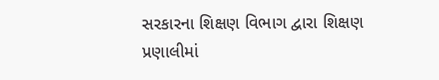સરકારના શિક્ષણ વિભાગ દ્વારા શિક્ષણ પ્રણાલીમાં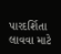પારદર્શિતા લાવવા માટે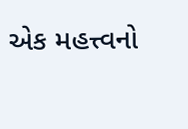એક મહત્ત્વનો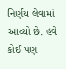નિર્ણય લેવામાં આવ્યો છે. હવે કોઈ પણ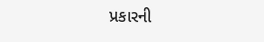પ્રકારની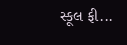સ્કૂલ ફી...